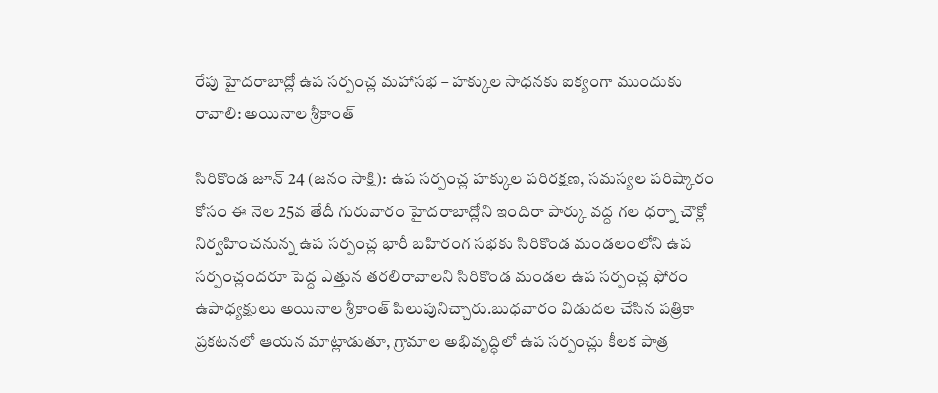రేపు హైదరాబాద్లో ఉప సర్పంచ్ల మహాసభ – హక్కుల సాధనకు ఐక్యంగా ముందుకు రావాలి: అయినాల శ్రీకాంత్

సిరికొండ జూన్ 24 (జనం సాక్షి): ఉప సర్పంచ్ల హక్కుల పరిరక్షణ, సమస్యల పరిష్కారం కోసం ఈ నెల 25వ తేదీ గురువారం హైదరాబాద్లోని ఇందిరా పార్కు వద్ద గల ధర్నా చౌక్లో నిర్వహించనున్న ఉప సర్పంచ్ల భారీ బహిరంగ సభకు సిరికొండ మండలంలోని ఉప సర్పంచ్లందరూ పెద్ద ఎత్తున తరలిరావాలని సిరికొండ మండల ఉప సర్పంచ్ల ఫోరం ఉపాధ్యక్షులు అయినాల శ్రీకాంత్ పిలుపునిచ్చారు.బుధవారం విడుదల చేసిన పత్రికా ప్రకటనలో ఆయన మాట్లాడుతూ, గ్రామాల అభివృద్ధిలో ఉప సర్పంచ్లు కీలక పాత్ర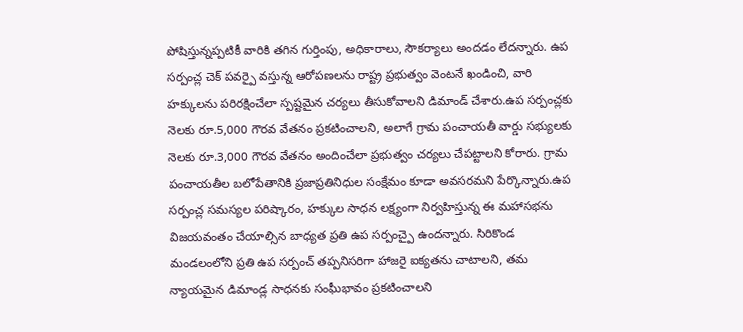పోషిస్తున్నప్పటికీ వారికి తగిన గుర్తింపు, అధికారాలు, సౌకర్యాలు అందడం లేదన్నారు. ఉప సర్పంచ్ల చెక్ పవర్పై వస్తున్న ఆరోపణలను రాష్ట్ర ప్రభుత్వం వెంటనే ఖండించి, వారి హక్కులను పరిరక్షించేలా స్పష్టమైన చర్యలు తీసుకోవాలని డిమాండ్ చేశారు.ఉప సర్పంచ్లకు నెలకు రూ.5,000 గౌరవ వేతనం ప్రకటించాలని, అలాగే గ్రామ పంచాయతీ వార్డు సభ్యులకు నెలకు రూ.3,000 గౌరవ వేతనం అందించేలా ప్రభుత్వం చర్యలు చేపట్టాలని కోరారు. గ్రామ పంచాయతీల బలోపేతానికి ప్రజాప్రతినిధుల సంక్షేమం కూడా అవసరమని పేర్కొన్నారు.ఉప సర్పంచ్ల సమస్యల పరిష్కారం, హక్కుల సాధన లక్ష్యంగా నిర్వహిస్తున్న ఈ మహాసభను విజయవంతం చేయాల్సిన బాధ్యత ప్రతి ఉప సర్పంచ్పై ఉందన్నారు. సిరికొండ మండలంలోని ప్రతి ఉప సర్పంచ్ తప్పనిసరిగా హాజరై ఐక్యతను చాటాలని, తమ న్యాయమైన డిమాండ్ల సాధనకు సంఘీభావం ప్రకటించాలని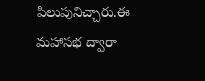పిలుపునిచ్చారు.ఈ మహాసభ ద్వారా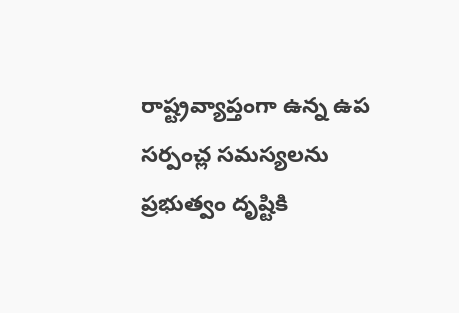రాష్ట్రవ్యాప్తంగా ఉన్న ఉప సర్పంచ్ల సమస్యలను ప్రభుత్వం దృష్టికి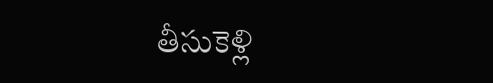తీసుకెళ్లి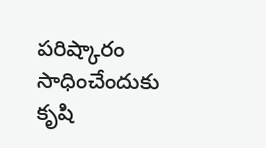పరిష్కారం సాధించేందుకు కృషి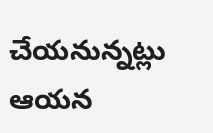చేయనున్నట్లు ఆయన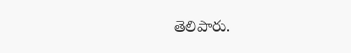తెలిపారు.